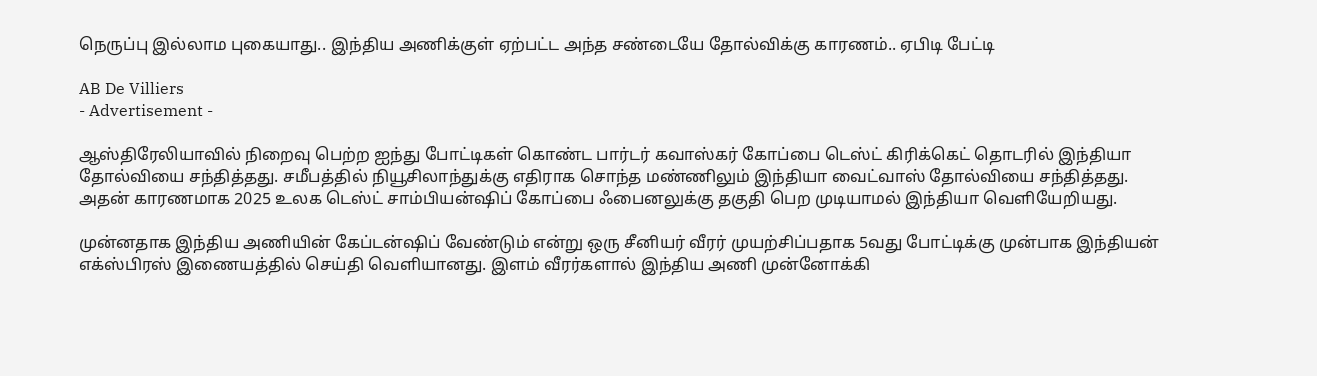நெருப்பு இல்லாம புகையாது.. இந்திய அணிக்குள் ஏற்பட்ட அந்த சண்டையே தோல்விக்கு காரணம்.. ஏபிடி பேட்டி

AB De Villiers
- Advertisement -

ஆஸ்திரேலியாவில் நிறைவு பெற்ற ஐந்து போட்டிகள் கொண்ட பார்டர் கவாஸ்கர் கோப்பை டெஸ்ட் கிரிக்கெட் தொடரில் இந்தியா தோல்வியை சந்தித்தது. சமீபத்தில் நியூசிலாந்துக்கு எதிராக சொந்த மண்ணிலும் இந்தியா வைட்வாஸ் தோல்வியை சந்தித்தது. அதன் காரணமாக 2025 உலக டெஸ்ட் சாம்பியன்ஷிப் கோப்பை ஃபைனலுக்கு தகுதி பெற முடியாமல் இந்தியா வெளியேறியது.

முன்னதாக இந்திய அணியின் கேப்டன்ஷிப் வேண்டும் என்று ஒரு சீனியர் வீரர் முயற்சிப்பதாக 5வது போட்டிக்கு முன்பாக இந்தியன் எக்ஸ்பிரஸ் இணையத்தில் செய்தி வெளியானது. இளம் வீரர்களால் இந்திய அணி முன்னோக்கி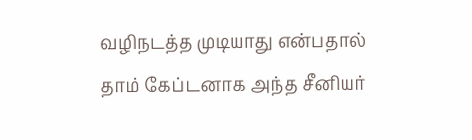வழிநடத்த முடியாது என்பதால் தாம் கேப்டனாக அந்த சீனியர்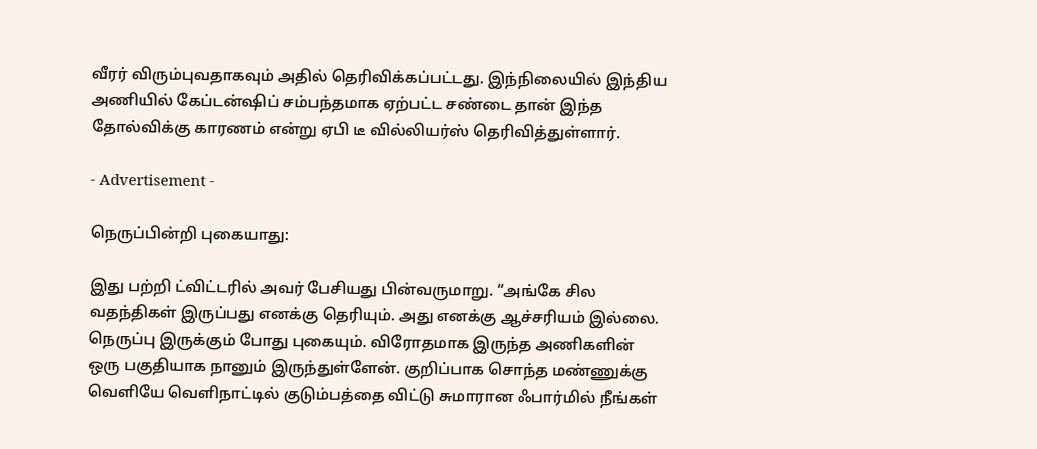வீரர் விரும்புவதாகவும் அதில் தெரிவிக்கப்பட்டது. இந்நிலையில் இந்திய அணியில் கேப்டன்ஷிப் சம்பந்தமாக ஏற்பட்ட சண்டை தான் இந்த தோல்விக்கு காரணம் என்று ஏபி டீ வில்லியர்ஸ் தெரிவித்துள்ளார்.

- Advertisement -

நெருப்பின்றி புகையாது:

இது பற்றி ட்விட்டரில் அவர் பேசியது பின்வருமாறு. “அங்கே சில வதந்திகள் இருப்பது எனக்கு தெரியும். அது எனக்கு ஆச்சரியம் இல்லை. நெருப்பு இருக்கும் போது புகையும். விரோதமாக இருந்த அணிகளின் ஒரு பகுதியாக நானும் இருந்துள்ளேன். குறிப்பாக சொந்த மண்ணுக்கு வெளியே வெளிநாட்டில் குடும்பத்தை விட்டு சுமாரான ஃபார்மில் நீங்கள்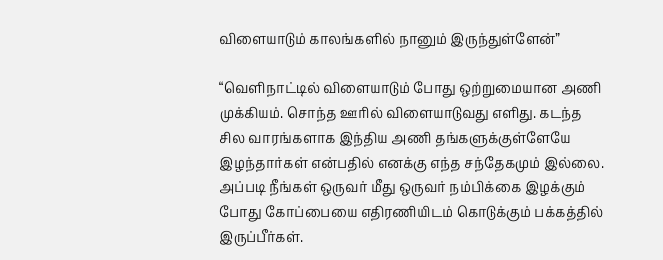விளையாடும் காலங்களில் நானும் இருந்துள்ளேன்”

“வெளிநாட்டில் விளையாடும் போது ஒற்றுமையான அணி முக்கியம். சொந்த ஊரில் விளையாடுவது எளிது. கடந்த சில வாரங்களாக இந்திய அணி தங்களுக்குள்ளேயே இழந்தார்கள் என்பதில் எனக்கு எந்த சந்தேகமும் இல்லை. அப்படி நீங்கள் ஒருவர் மீது ஒருவர் நம்பிக்கை இழக்கும் போது கோப்பையை எதிரணியிடம் கொடுக்கும் பக்கத்தில் இருப்பீர்கள்.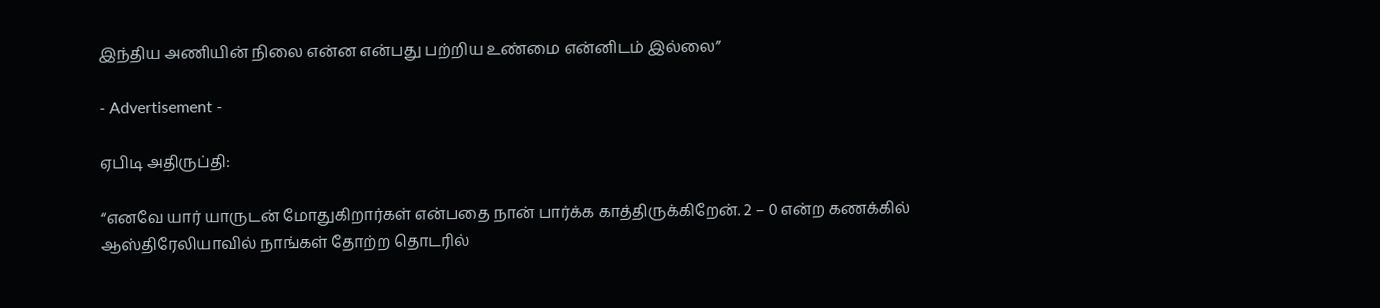இந்திய அணியின் நிலை என்ன என்பது பற்றிய உண்மை என்னிடம் இல்லை”

- Advertisement -

ஏபிடி அதிருப்தி:

“எனவே யார் யாருடன் மோதுகிறார்கள் என்பதை நான் பார்க்க காத்திருக்கிறேன். 2 – 0 என்ற கணக்கில் ஆஸ்திரேலியாவில் நாங்கள் தோற்ற தொடரில்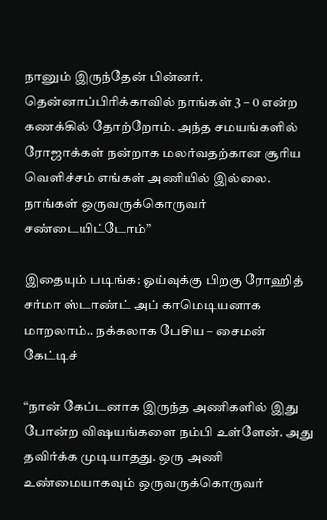நானும் இருந்தேன் பின்னர். தென்னாப்பிரிக்காவில் நாங்கள் 3 – 0 என்ற கணக்கில் தோற்றோம். அந்த சமயங்களில் ரோஜாக்கள் நன்றாக மலர்வதற்கான சூரிய வெளிச்சம் எங்கள் அணியில் இல்லை. நாங்கள் ஒருவருக்கொருவர் சண்டையிட்டோம்”

இதையும் படிங்க: ஓய்வுக்கு பிறகு ரோஹித் சர்மா ஸ்டாண்ட் அப் காமெடியனாக மாறலாம்.. நக்கலாக பேசிய – சைமன் கேட்டிச்

“நான் கேப்டனாக இருந்த அணிகளில் இது போன்ற விஷயங்களை நம்பி உள்ளேன். அது தவிர்க்க முடியாதது. ஒரு அணி உண்மையாகவும் ஒருவருக்கொருவர்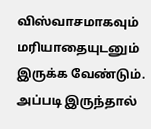விஸ்வாசமாகவும் மரியாதையுடனும் இருக்க வேண்டும். அப்படி இருந்தால்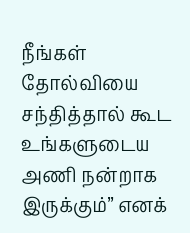நீங்கள் தோல்வியை சந்தித்தால் கூட உங்களுடைய அணி நன்றாக இருக்கும்” எனக்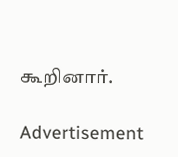கூறினார்.

Advertisement